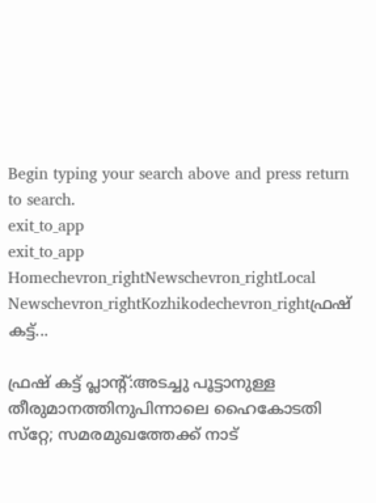Begin typing your search above and press return to search.
exit_to_app
exit_to_app
Homechevron_rightNewschevron_rightLocal Newschevron_rightKozhikodechevron_rightഫ്രഷ് കട്ട്...

ഫ്രഷ് കട്ട് പ്ലാന്‍റ്:അടച്ചു പൂട്ടാനുള്ള തീരുമാനത്തിനുപിന്നാലെ ഹൈകോടതി സ്‌റ്റേ; സമരമുഖത്തേക്ക് നാട്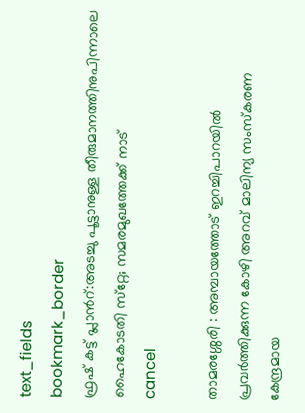text_fields
bookmark_border
ഫ്രഷ് കട്ട് പ്ലാന്‍റ്:അടച്ചു പൂട്ടാനുള്ള തീരുമാനത്തിനുപിന്നാലെ ഹൈകോടതി സ്‌റ്റേ; സമരമുഖത്തേക്ക് നാട്
cancel

താമരശ്ശേരി : അമ്പായത്തോട് ഇറച്ചിപാറയിൽ പ്രവർത്തിക്കുന്ന കോഴി അറവ് മാലിന്യ സംസ്കരണ കേന്ദ്രമായ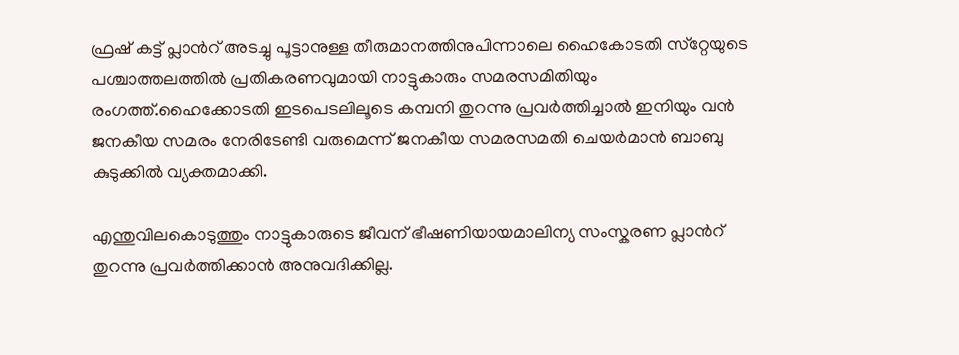ഫ്രഷ് കട്ട് പ്ലാന്‍റ് അടച്ചു പൂട്ടാനുള്ള തീരുമാനത്തിനുപിന്നാലെ ഹൈകോടതി സ്‌റ്റേയുടെ പശ്ചാത്തലത്തിൽ പ്രതികരണവുമായി നാട്ടുകാരും സമരസമിതിയും രംഗത്ത്.ഹൈക്കോടതി ഇടപെടലിലൂടെ കമ്പനി തുറന്നു പ്രവർത്തിച്ചാൽ ഇനിയും വൻ ജനകീയ സമരം നേരിടേണ്ടി വരുമെന്ന് ജനകീയ സമരസമതി ചെയർമാൻ ബാബു കുടുക്കിൽ വ്യക്തമാക്കി.

എന്തുവിലകൊടുത്തും നാട്ടുകാരുടെ ജീവന് ഭീഷണിയായമാലിന്യ സംസ്കരണ പ്ലാന്‍റ് തുറന്നു പ്രവർത്തിക്കാൻ അനുവദിക്കില്ല.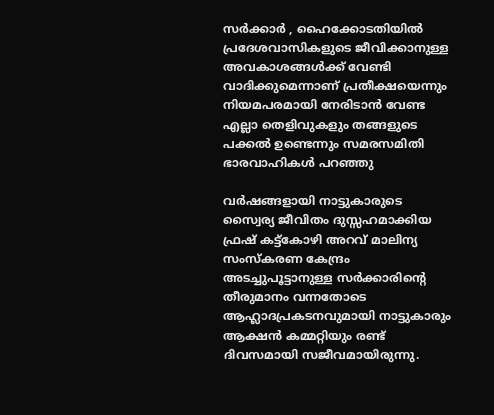സർക്കാർ , ഹൈക്കോടതിയിൽ പ്രദേശവാസികളുടെ ജീവിക്കാനുള്ള അവകാശങ്ങൾക്ക് വേണ്ടി വാദിക്കുമെന്നാണ് പ്രതീക്ഷയെന്നും നിയമപരമായി നേരിടാൻ വേണ്ട എല്ലാ തെളിവുകളും തങ്ങളുടെ പക്കൽ ഉണ്ടെന്നും സമരസമിതി ഭാരവാഹികൾ പറഞ്ഞു

വർഷങ്ങളായി നാട്ടുകാരുടെ സ്വൈര്യ ജീവിതം ദുസ്സഹമാക്കിയ ഫ്രഷ് കട്ട്കോഴി അറവ് മാലിന്യ സംസ്കരണ കേന്ദ്രം അടച്ചുപൂട്ടാനുള്ള സർക്കാരിന്‍റെ തീരുമാനം വന്നതോടെ ആഹ്ലാദപ്രകടനവുമായി നാട്ടുകാരും ആക്ഷൻ കമ്മറ്റിയും രണ്ട് ദിവസമായി സജീവമായിരുന്നു.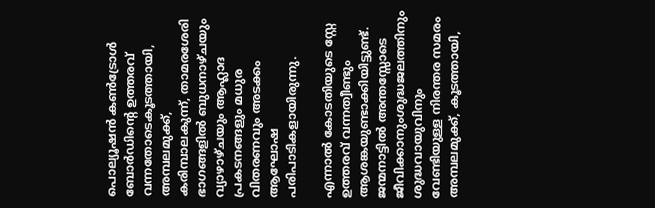പൊല്യൂഷൻ കൺട്രോൾ ബോർഡിന്റെ ഉത്തരവ് വന്നതോടെകൂടത്തായി, അമ്പലമുക്ക്, കരിമ്പാലകുന്ന്, താമരശേരി ഭാഗങ്ങളിൽ ബുധനാഴ്ചയും വ്യാഴാഴ്ചയും ആഹ്ലാദ പ്രകടനങ്ങളും മധുര വിതരണവും അടക്കം ആഘോഷ പരിപാടികളായിരുന്നു.

എന്നാൽ കോടതിയുടെ സ്റ്റേ ഉത്തരവ് വന്നത്വീണ്ടും ആശങ്കയുണ്ടാക്കിയിട്ടുണ്ട്. ജന്മനാട്ടിൽ അന്തസ്സോടെ ജീവിക്കാനുംശുദ്ധജലത്തിനും ശുദ്ധവായുവിനും വേണ്ടിയുള്ള നിരന്തര സമരം അമ്പലമുക്ക്, കൂടത്തായി,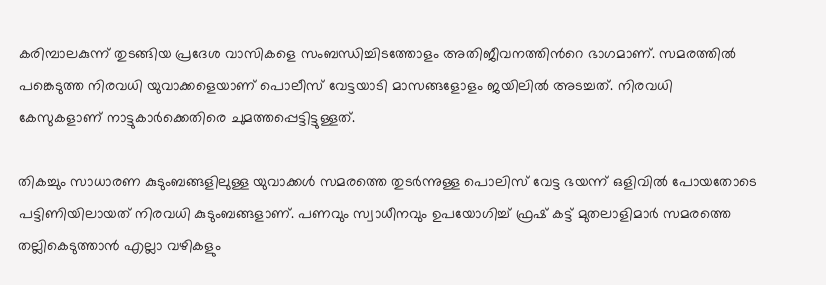കരിമ്പാലകുന്ന് തുടങ്ങിയ പ്രദേശ വാസികളെ സംബന്ധിച്ചിടത്തോളം അതിജീവനത്തിന്‍റെ ഭാഗമാണ്. സമരത്തിൽ പങ്കെടുത്ത നിരവധി യുവാക്കളെയാണ് പൊലീസ് വേട്ടയാടി മാസങ്ങളോളം ജയിലിൽ അടച്ചത്. നിരവധി കേസുകളാണ് നാട്ടുകാർക്കെതിരെ ചുമത്തപ്പെട്ടിട്ടുള്ളത്.

തികച്ചും സാധാരണ കുടുംബങ്ങളിലുള്ള യുവാക്കൾ സമരത്തെ തുടർന്നുള്ള പൊലിസ് വേട്ട ഭയന്ന് ഒളിവിൽ പോയതോടെ പട്ടിണിയിലായത് നിരവധി കുടുംബങ്ങളാണ്. പണവും സ്വാധീനവും ഉപയോഗിച്ച് ഫ്രഷ് കട്ട് മുതലാളിമാർ സമരത്തെ തല്ലികെടുത്താൻ എല്ലാ വഴികളും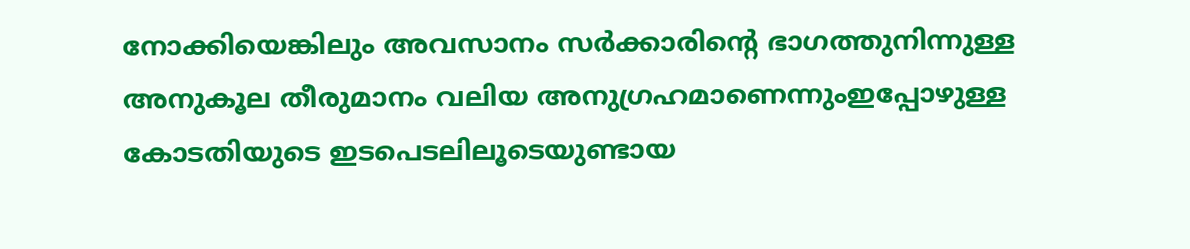നോക്കിയെങ്കിലും അവസാനം സർക്കാരിന്റെ ഭാഗത്തുനിന്നുള്ള അനുകൂല തീരുമാനം വലിയ അനുഗ്രഹമാണെന്നുംഇപ്പോഴുള്ള കോടതിയുടെ ഇടപെടലിലൂടെയുണ്ടായ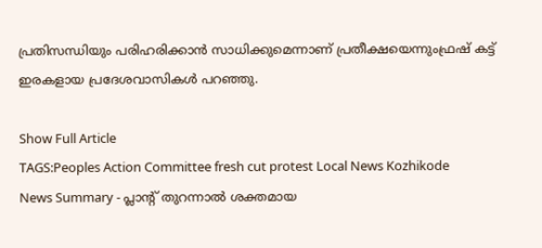പ്രതിസന്ധിയും പരിഹരിക്കാൻ സാധിക്കുമെന്നാണ് പ്രതീക്ഷയെന്നുംഫ്രഷ് കട്ട് ഇരകളായ പ്രദേശവാസികൾ പറഞ്ഞു.

Show Full Article
TAGS:Peoples Action Committee fresh cut protest Local News Kozhikode
News Summary - പ്ലാന്‍റ് തുറന്നാൽ ശക്തമായ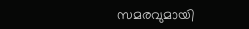സമരവുമായി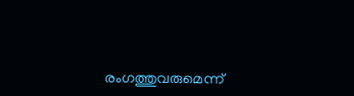രംഗത്തുവരുമെന്ന്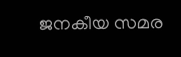ജനകീയ സമര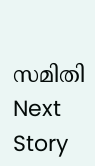സമിതി
Next Story